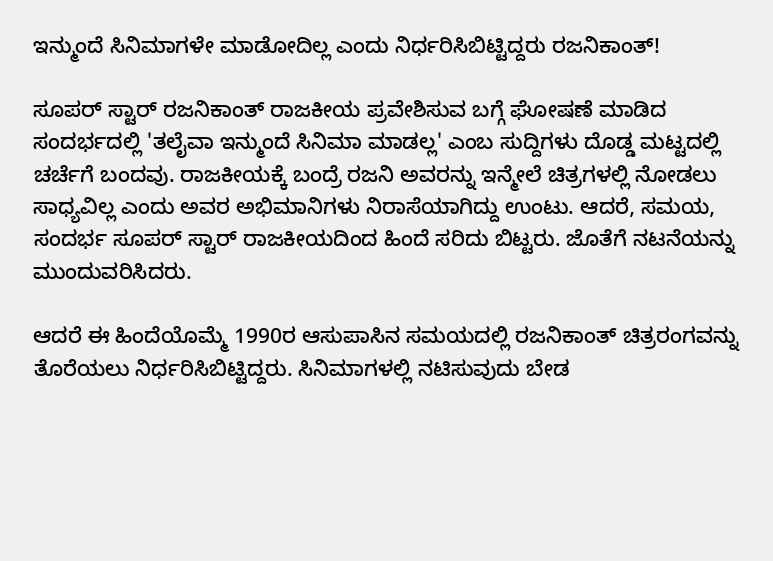ಇನ್ಮುಂದೆ ಸಿನಿಮಾಗಳೇ ಮಾಡೋದಿಲ್ಲ ಎಂದು ನಿರ್ಧರಿಸಿಬಿಟ್ಟಿದ್ದರು ರಜನಿಕಾಂತ್!

ಸೂಪರ್ ಸ್ಟಾರ್ ರಜನಿಕಾಂತ್ ರಾಜಕೀಯ ಪ್ರವೇಶಿಸುವ ಬಗ್ಗೆ ಘೋಷಣೆ ಮಾಡಿದ ಸಂದರ್ಭದಲ್ಲಿ 'ತಲೈವಾ ಇನ್ಮುಂದೆ ಸಿನಿಮಾ ಮಾಡಲ್ಲ' ಎಂಬ ಸುದ್ದಿಗಳು ದೊಡ್ಡ ಮಟ್ಟದಲ್ಲಿ ಚರ್ಚೆಗೆ ಬಂದವು. ರಾಜಕೀಯಕ್ಕೆ ಬಂದ್ರೆ ರಜನಿ ಅವರನ್ನು ಇನ್ಮೇಲೆ ಚಿತ್ರಗಳಲ್ಲಿ ನೋಡಲು ಸಾಧ್ಯವಿಲ್ಲ ಎಂದು ಅವರ ಅಭಿಮಾನಿಗಳು ನಿರಾಸೆಯಾಗಿದ್ದು ಉಂಟು. ಆದರೆ, ಸಮಯ, ಸಂದರ್ಭ ಸೂಪರ್ ಸ್ಟಾರ್ ರಾಜಕೀಯದಿಂದ ಹಿಂದೆ ಸರಿದು ಬಿಟ್ಟರು. ಜೊತೆಗೆ ನಟನೆಯನ್ನು ಮುಂದುವರಿಸಿದರು.

ಆದರೆ ಈ ಹಿಂದೆಯೊಮ್ಮೆ 1990ರ ಆಸುಪಾಸಿನ ಸಮಯದಲ್ಲಿ ರಜನಿಕಾಂತ್ ಚಿತ್ರರಂಗವನ್ನು ತೊರೆಯಲು ನಿರ್ಧರಿಸಿಬಿಟ್ಟಿದ್ದರು. ಸಿನಿಮಾಗಳಲ್ಲಿ ನಟಿಸುವುದು ಬೇಡ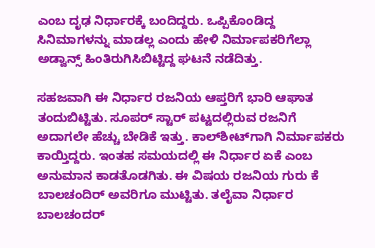ಎಂಬ ದೃಢ ನಿರ್ಧಾರಕ್ಕೆ ಬಂದಿದ್ದರು. ಒಪ್ಪಿಕೊಂಡಿದ್ದ ಸಿನಿಮಾಗಳನ್ನು ಮಾಡಲ್ಲ ಎಂದು ಹೇಳಿ ನಿರ್ಮಾಪಕರಿಗೆಲ್ಲಾ ಅಡ್ವಾನ್ಸ್ ಹಿಂತಿರುಗಿಸಿಬಿಟ್ಟಿದ್ದ ಘಟನೆ ನಡೆದಿತ್ತು.

ಸಹಜವಾಗಿ ಈ ನಿರ್ಧಾರ ರಜನಿಯ ಆಪ್ತರಿಗೆ ಭಾರಿ ಆಘಾತ ತಂದುಬಿಟ್ಟಿತು. ಸೂಪರ್ ಸ್ಟಾರ್ ಪಟ್ಟದಲ್ಲಿರುವ ರಜನಿಗೆ ಅದಾಗಲೇ ಹೆಚ್ಚು ಬೇಡಿಕೆ ಇತ್ತು. ಕಾಲ್‌ಶೀಟ್‌ಗಾಗಿ ನಿರ್ಮಾಪಕರು ಕಾಯ್ತಿದ್ದರು. ಇಂತಹ ಸಮಯದಲ್ಲಿ ಈ ನಿರ್ಧಾರ ಏಕೆ ಎಂಬ ಅನುಮಾನ ಕಾಡತೊಡಗಿತು. ಈ ವಿಷಯ ರಜನಿಯ ಗುರು ಕೆ ಬಾಲಚಂದಿರ್ ಅವರಿಗೂ ಮುಟ್ಟಿತು. ತಲೈವಾ ನಿರ್ಧಾರ ಬಾಲಚಂದರ್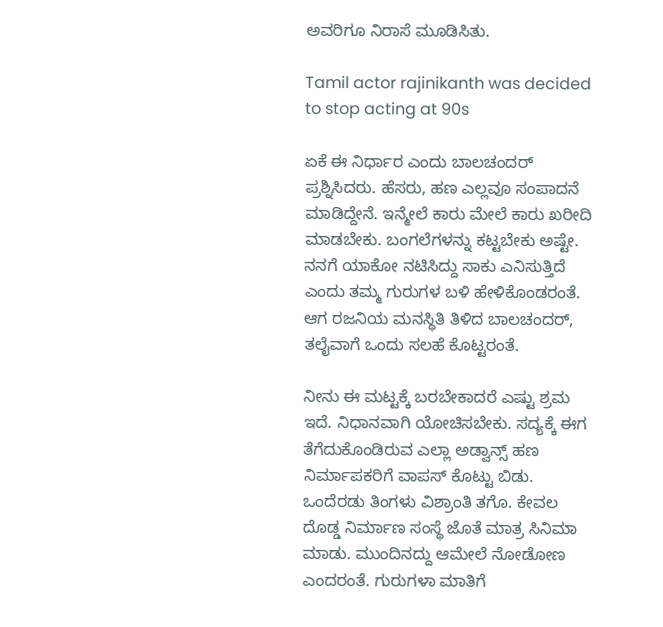ಅವರಿಗೂ ನಿರಾಸೆ ಮೂಡಿಸಿತು.

Tamil actor rajinikanth was decided to stop acting at 90s

ಏಕೆ ಈ ನಿರ್ಧಾರ ಎಂದು ಬಾಲಚಂದರ್ ಪ್ರಶ್ನಿಸಿದರು. ಹೆಸರು, ಹಣ ಎಲ್ಲವೂ ಸಂಪಾದನೆ ಮಾಡಿದ್ದೇನೆ. ಇನ್ಮೇಲೆ ಕಾರು ಮೇಲೆ ಕಾರು ಖರೀದಿ ಮಾಡಬೇಕು. ಬಂಗಲೆಗಳನ್ನು ಕಟ್ಟಬೇಕು ಅಷ್ಟೇ. ನನಗೆ ಯಾಕೋ ನಟಿಸಿದ್ದು ಸಾಕು ಎನಿಸುತ್ತಿದೆ ಎಂದು ತಮ್ಮ ಗುರುಗಳ ಬಳಿ ಹೇಳಿಕೊಂಡರಂತೆ. ಆಗ ರಜನಿಯ ಮನಸ್ಥಿತಿ ತಿಳಿದ ಬಾಲಚಂದರ್, ತಲೈವಾಗೆ ಒಂದು ಸಲಹೆ ಕೊಟ್ಟರಂತೆ.

ನೀನು ಈ ಮಟ್ಟಕ್ಕೆ ಬರಬೇಕಾದರೆ ಎಷ್ಟು ಶ್ರಮ ಇದೆ. ನಿಧಾನವಾಗಿ ಯೋಚಿಸಬೇಕು. ಸದ್ಯಕ್ಕೆ ಈಗ ತೆಗೆದುಕೊಂಡಿರುವ ಎಲ್ಲಾ ಅಡ್ವಾನ್ಸ್ ಹಣ ನಿರ್ಮಾಪಕರಿಗೆ ವಾಪಸ್ ಕೊಟ್ಟು ಬಿಡು. ಒಂದೆರಡು ತಿಂಗಳು ವಿಶ್ರಾಂತಿ ತಗೊ. ಕೇವಲ ದೊಡ್ಡ ನಿರ್ಮಾಣ ಸಂಸ್ಥೆ ಜೊತೆ ಮಾತ್ರ ಸಿನಿಮಾ ಮಾಡು. ಮುಂದಿನದ್ದು ಆಮೇಲೆ ನೋಡೋಣ ಎಂದರಂತೆ. ಗುರುಗಳಾ ಮಾತಿಗೆ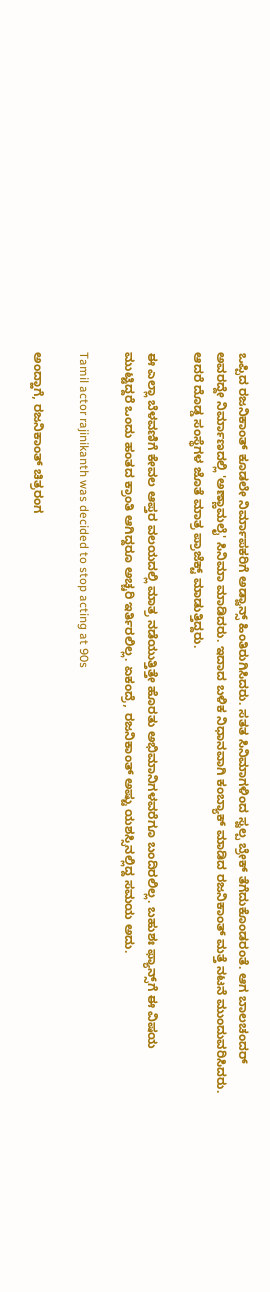ಒಪ್ಪಿದ ರಜನಿಕಾಂತ್ ಕೂಡಲೇ ನಿರ್ಮಾಪಕರಿಗೆ ಅಡ್ವಾನ್ಸ್ ಹಿಂತಿರುಗಿಸಿದರು. ಸತತ ಸಿನಿಮಾಗಳಿಂದ ಸ್ವಲ್ಪ ಬ್ರೇಕ್ ತೆಗೆದುಕೊಂಡರಂತೆ. ಆಗ ಬಾಲಚಂದರ್ ಅವರದ್ದೇ ನಿರ್ಮಾಣದಲ್ಲಿ 'ಅಣ್ಣಾಮಲೈ' ಸಿನಿಮಾ ಮಾಡಿದರು. ಇದಾದ ಬಳಿಕ ನಿಧಾನವಾಗಿ ಕಂಬ್ಯಾಕ್ ಮಾಡಿದ ರಜನಿಕಾಂತ್ ಮತ್ತೆ ನಟನೆ ಮುಂದುವರಿಸಿದರು. ಆದರೆ ದೊಡ್ಡ ಸಂಸ್ಥೆಗಳ ಜೊತೆ ಮಾತ್ರ ಪ್ರಾಜೆಕ್ಟ್ ಮಾಡುತ್ತಿದ್ದರು.

ಈ ಎಲ್ಲಾ ಬೆಳವಣಿಗೆ ಕೇವಲ ಆಪ್ತರ ವಲಯದಲ್ಲಿ ಮಾತ್ರ ನಡೆಯುತ್ತಿತ್ತೇ ಹೊರತು ಅಭಿಮಾನಿಗಳವರೆಗೂ ಬಂದಿರಲಿಲ್ಲ. ಬಹುಶಃ ಫ್ಯಾನ್ಸ್‌ಗೆ ಈ ವಿಷಯ ಮುಟ್ಟಿದ್ದರೆ ಒಂದು ಹಂತದ ಕ್ರಾಂತಿ ಆಗಿದ್ದರೂ ಅಚ್ಚರಿ ಇರ್ತಿರಲಿಲ್ಲ. ಏಕಂದ್ರೆ, ರಜನಿಕಾಂತ್ ಅಷ್ಟು ಯಶಸ್ಸಿನಲ್ಲಿದ್ದ ಸಮಯ ಅದು.

Tamil actor rajinikanth was decided to stop acting at 90s

ಅಂದ್ಹಾಗೆ, ರಜನಿಕಾಂತ್ ಚಿತ್ರರಂಗ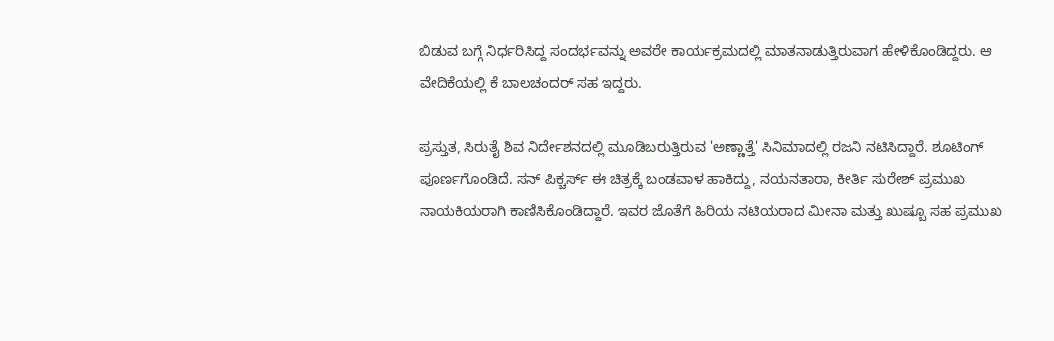ಬಿಡುವ ಬಗ್ಗೆ ನಿರ್ಧರಿಸಿದ್ದ ಸಂದರ್ಭವನ್ನು ಅವರೇ ಕಾರ್ಯಕ್ರಮದಲ್ಲಿ ಮಾತನಾಡುತ್ತಿರುವಾಗ ಹೇಳಿಕೊಂಡಿದ್ದರು. ಆ ವೇದಿಕೆಯಲ್ಲಿ ಕೆ ಬಾಲಚಂದರ್ ಸಹ ಇದ್ದರು.

ಪ್ರಸ್ತುತ, ಸಿರುತೈ ಶಿವ ನಿರ್ದೇಶನದಲ್ಲಿ ಮೂಡಿಬರುತ್ತಿರುವ 'ಅಣ್ಣಾತ್ತೆ' ಸಿನಿಮಾದಲ್ಲಿ ರಜನಿ ನಟಿಸಿದ್ದಾರೆ. ಶೂಟಿಂಗ್ ಪೂರ್ಣಗೊಂಡಿದೆ. ಸನ್ ಪಿಕ್ಚರ್ಸ್ ಈ ಚಿತ್ರಕ್ಕೆ ಬಂಡವಾಳ ಹಾಕಿದ್ದು, ನಯನತಾರಾ, ಕೀರ್ತಿ ಸುರೇಶ್ ಪ್ರಮುಖ ನಾಯಕಿಯರಾಗಿ ಕಾಣಿಸಿಕೊಂಡಿದ್ದಾರೆ. ಇವರ ಜೊತೆಗೆ ಹಿರಿಯ ನಟಿಯರಾದ ಮೀನಾ ಮತ್ತು ಖುಷ್ಬೂ ಸಹ ಪ್ರಮುಖ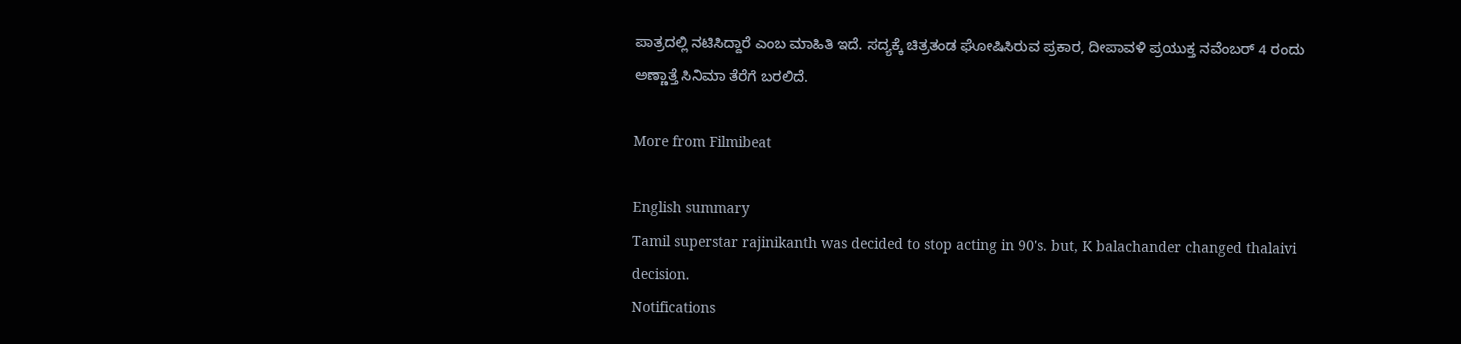ಪಾತ್ರದಲ್ಲಿ ನಟಿಸಿದ್ದಾರೆ ಎಂಬ ಮಾಹಿತಿ ಇದೆ. ಸದ್ಯಕ್ಕೆ ಚಿತ್ರತಂಡ ಘೋಷಿಸಿರುವ ಪ್ರಕಾರ, ದೀಪಾವಳಿ ಪ್ರಯುಕ್ತ ನವೆಂಬರ್ 4 ರಂದು ಅಣ್ಣಾತ್ತೆ ಸಿನಿಮಾ ತೆರೆಗೆ ಬರಲಿದೆ.

More from Filmibeat

English summary
Tamil superstar rajinikanth was decided to stop acting in 90's. but, K balachander changed thalaivi decision.
Notifications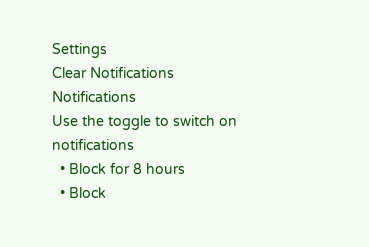Settings
Clear Notifications
Notifications
Use the toggle to switch on notifications
  • Block for 8 hours
  • Block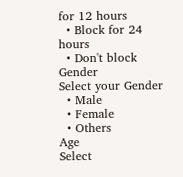for 12 hours
  • Block for 24 hours
  • Don't block
Gender
Select your Gender
  • Male
  • Female
  • Others
Age
Select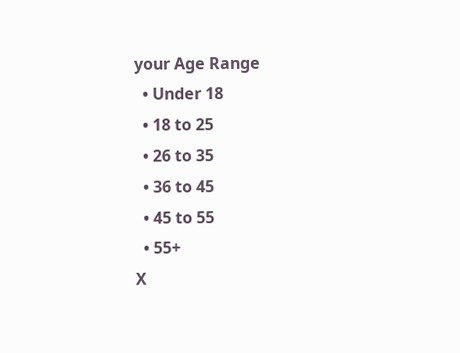your Age Range
  • Under 18
  • 18 to 25
  • 26 to 35
  • 36 to 45
  • 45 to 55
  • 55+
X